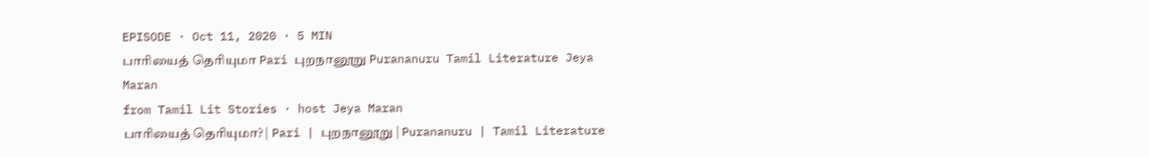EPISODE · Oct 11, 2020 · 5 MIN
பாரியைத் தெரியுமா Pari புறநானூறு Purananuru Tamil Literature Jeya Maran
from Tamil Lit Stories · host Jeya Maran
பாரியைத் தெரியுமா? | Pari | புறநானூறு | Purananuru | Tamil Literature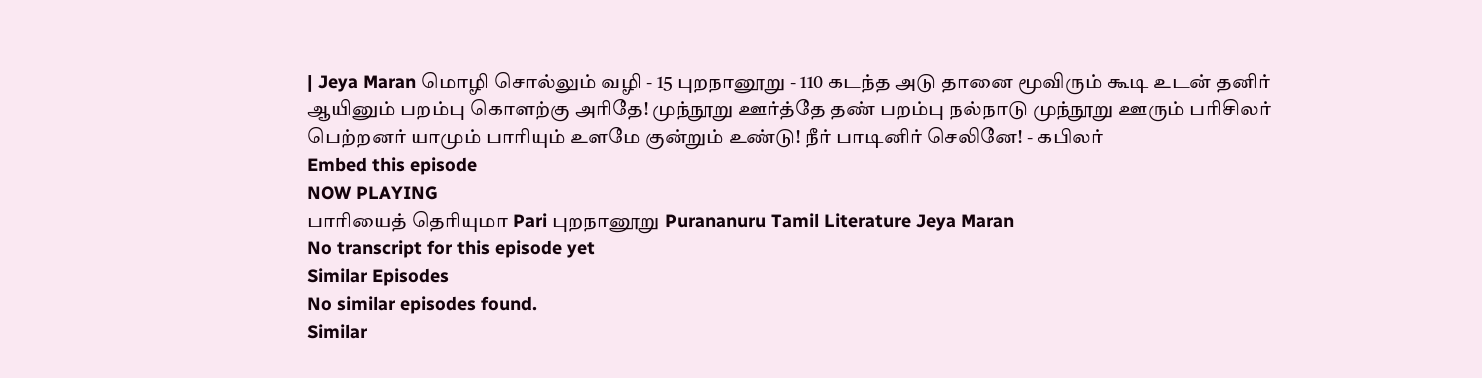| Jeya Maran மொழி சொல்லும் வழி - 15 புறநானூறு - 110 கடந்த அடு தானை மூவிரும் கூடி உடன் தனிர் ஆயினும் பறம்பு கொளற்கு அரிதே! முந்நூறு ஊர்த்தே தண் பறம்பு நல்நாடு முந்நூறு ஊரும் பரிசிலர் பெற்றனர் யாமும் பாரியும் உளமே குன்றும் உண்டு! நீர் பாடினிர் செலினே! - கபிலர்
Embed this episode
NOW PLAYING
பாரியைத் தெரியுமா Pari புறநானூறு Purananuru Tamil Literature Jeya Maran
No transcript for this episode yet
Similar Episodes
No similar episodes found.
Similar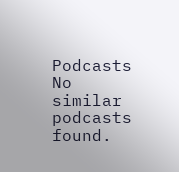Podcasts
No similar podcasts found.